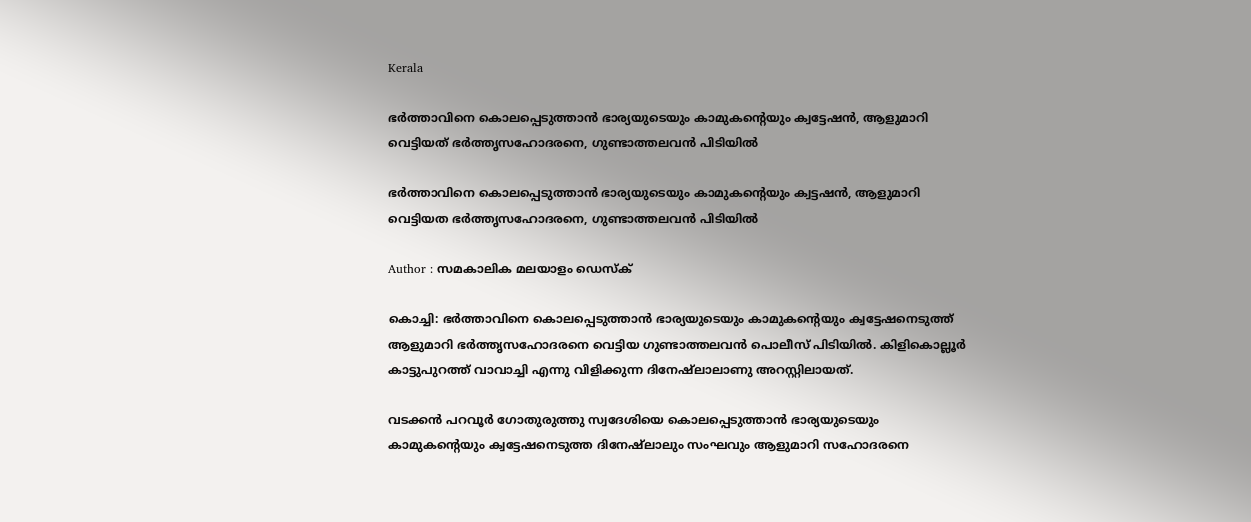Kerala

ഭര്‍ത്താവിനെ കൊലപ്പെടുത്താന്‍ ഭാര്യയുടെയും കാമുകന്റെയും ക്വട്ടേഷന്‍, ആളുമാറി വെട്ടിയത് ഭര്‍ത്തൃസഹോദരനെ, ഗുണ്ടാത്തലവന്‍ പിടിയില്‍

ഭര്‍ത്താവിനെ കൊലപ്പെടുത്താന്‍ ഭാര്യയുടെയും കാമുകന്റെയും ക്വട്ടഷന്‍, ആളുമാറി വെട്ടിയത ഭര്‍ത്തൃസഹോദരനെ, ഗുണ്ടാത്തലവന്‍ പിടിയില്‍

Author : സമകാലിക മലയാളം ഡെസ്ക്

കൊച്ചി: ഭര്‍ത്താവിനെ കൊലപ്പെടുത്താന്‍ ഭാര്യയുടെയും കാമുകന്റെയും ക്വട്ടേഷനെടുത്ത് ആളുമാറി ഭര്‍ത്തൃസഹോദരനെ വെട്ടിയ ഗുണ്ടാത്തലവന്‍ പൊലീസ് പിടിയില്‍. കിളികൊല്ലൂര്‍ കാട്ടുപുറത്ത് വാവാച്ചി എന്നു വിളിക്കുന്ന ദിനേഷ്‌ലാലാണു അറസ്റ്റിലായത്.

വടക്കന്‍ പറവൂര്‍ ഗോതുരുത്തു സ്വദേശിയെ കൊലപ്പെടുത്താന്‍ ഭാര്യയുടെയും കാമുകന്റെയും ക്വട്ടേഷനെടുത്ത ദിനേഷ്‌ലാലും സംഘവും ആളുമാറി സഹോദരനെ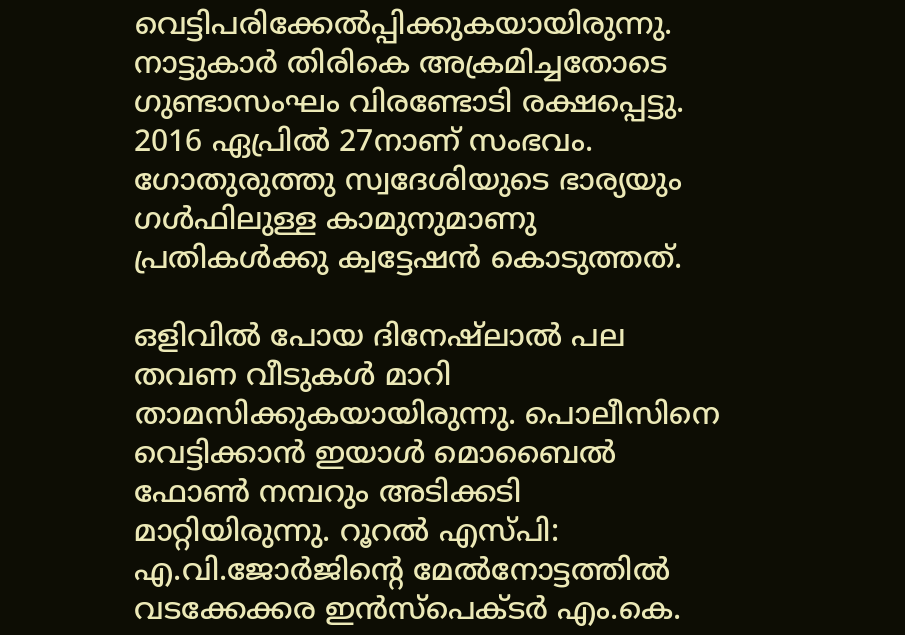വെട്ടിപരിക്കേല്‍പ്പിക്കുകയായിരുന്നു. നാട്ടുകാര്‍ തിരികെ അക്രമിച്ചതോടെ ഗുണ്ടാസംഘം വിരണ്ടോടി രക്ഷപ്പെട്ടു. 2016 ഏപ്രില്‍ 27നാണ് സംഭവം. ഗോതുരുത്തു സ്വദേശിയുടെ ഭാര്യയും ഗള്‍ഫിലുള്ള കാമുനുമാണു പ്രതികള്‍ക്കു ക്വട്ടേഷന്‍ കൊടുത്തത്.

ഒളിവില്‍ പോയ ദിനേഷ്‌ലാല്‍ പല തവണ വീടുകള്‍ മാറി താമസിക്കുകയായിരുന്നു. പൊലീസിനെ വെട്ടിക്കാന്‍ ഇയാള്‍ മൊബൈല്‍ ഫോണ്‍ നമ്പറും അടിക്കടി മാറ്റിയിരുന്നു. റൂറല്‍ എസ്പി: എ.വി.ജോര്‍ജിന്റെ മേല്‍നോട്ടത്തില്‍ വടക്കേക്കര ഇന്‍സ്‌പെക്ടര്‍ എം.കെ.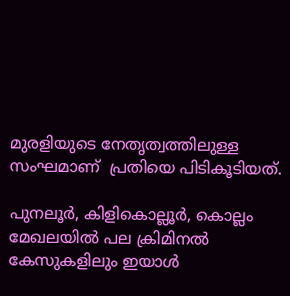മുരളിയുടെ നേതൃത്വത്തിലുള്ള സംഘമാണ്  പ്രതിയെ പിടികൂടിയത്.

പുനലൂര്‍, കിളികൊല്ലൂര്‍, കൊല്ലം മേഖലയില്‍ പല ക്രിമിനല്‍ കേസുകളിലും ഇയാള്‍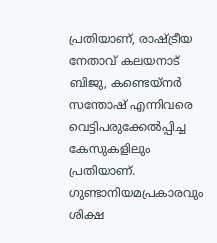പ്രതിയാണ്, രാഷ്ട്രീയ നേതാവ് കലയനാട് ബിജു, കണ്ടെയ്‌നര്‍ സന്തോഷ് എന്നിവരെ വെട്ടിപരുക്കേല്‍പ്പിച്ച കേസുകളിലും പ്രതിയാണ്. ഗുണ്ടാനിയമപ്രകാരവും ശിക്ഷ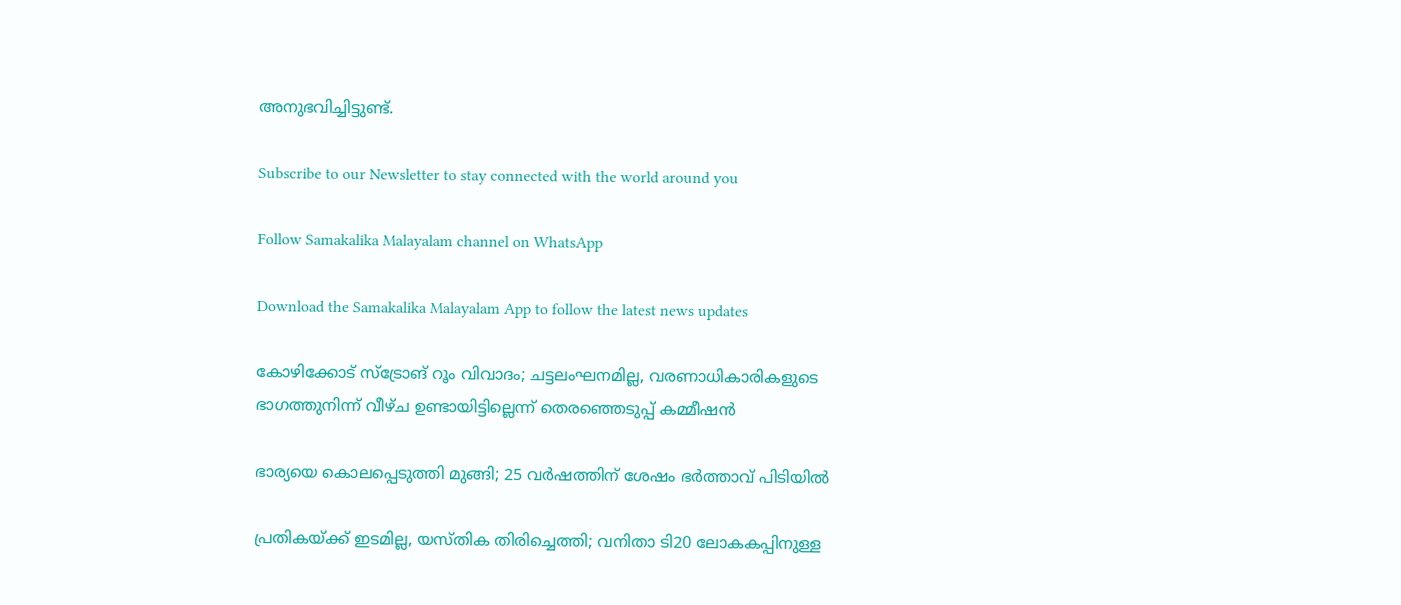അനുഭവിച്ചിട്ടുണ്ട്.

Subscribe to our Newsletter to stay connected with the world around you

Follow Samakalika Malayalam channel on WhatsApp

Download the Samakalika Malayalam App to follow the latest news updates

കോഴിക്കോട് സ്‌ട്രോങ് റൂം വിവാദം; ചട്ടലംഘനമില്ല, വരണാധികാരികളുടെ ഭാഗത്തുനിന്ന് വീഴ്ച ഉണ്ടായിട്ടില്ലെന്ന് തെരഞ്ഞെടുപ്പ് കമ്മീഷന്‍

ഭാര്യയെ കൊലപ്പെടുത്തി മുങ്ങി; 25 വര്‍ഷത്തിന് ശേഷം ഭര്‍ത്താവ് പിടിയില്‍

പ്രതികയ്ക്ക് ഇടമില്ല, യസ്തിക തിരിച്ചെത്തി; വനിതാ ടി20 ലോകകപ്പിനുള്ള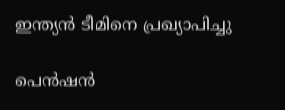ഇന്ത്യന്‍ ടീമിനെ പ്രഖ്യാപിച്ചു

പെന്‍ഷന്‍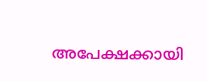അപേക്ഷക്കായി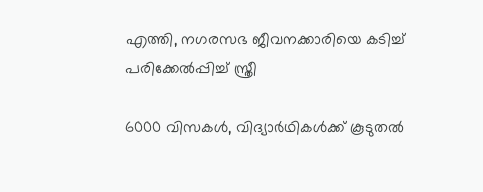എത്തി, നഗരസഭ ജീവനക്കാരിയെ കടിച്ച് പരിക്കേല്‍പ്പിച്ച് സ്ത്രീ

6000 വിസകൾ, വിദ്യാർഥികൾക്ക് കൂടുതൽ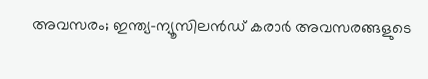അവസരം; ഇന്ത്യ–ന്യൂസിലൻഡ് കരാർ അവസരങ്ങളുടെ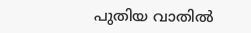പുതിയ വാതിൽ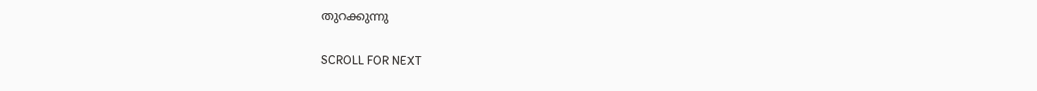തുറക്കുന്നു

SCROLL FOR NEXT